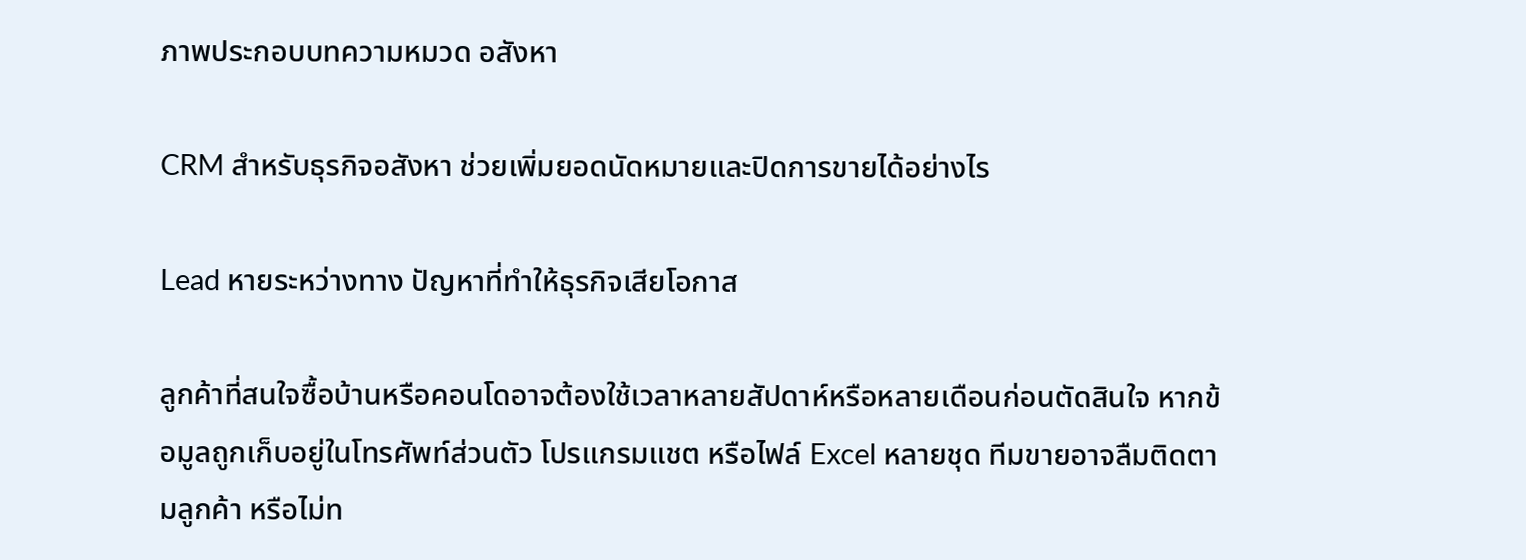ภาพประกอบบทความหมวด อสังหา

CRM สำหรับธุรกิจอสังหา ช่วยเพิ่มยอดนัดหมายและปิดการขายได้อย่างไร

Lead หายระหว่างทาง ปัญหาที่ทำให้ธุรกิจเสียโอกาส

ลูกค้าที่สนใจซื้อบ้านหรือคอนโดอาจต้องใช้เวลาหลายสัปดาห์หรือหลายเดือนก่อนตัดสินใจ หากข้อมูลถูกเก็บอยู่ในโทรศัพท์ส่วนตัว โปรแกรมแชต หรือไฟล์ Excel หลายชุด ทีมขายอาจลืมติดตามลูกค้า หรือไม่ท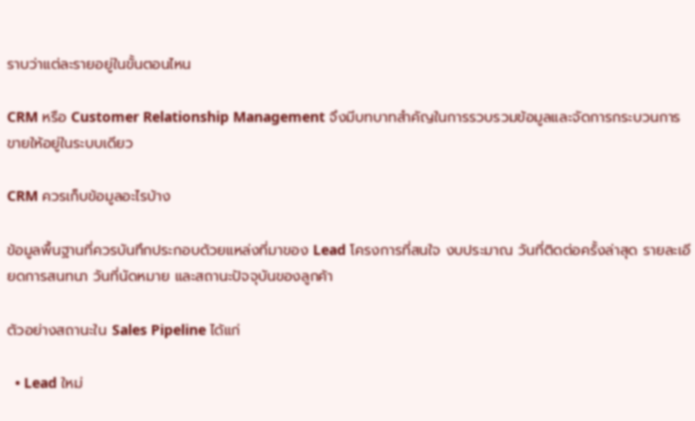ราบว่าแต่ละรายอยู่ในขั้นตอนไหน

CRM หรือ Customer Relationship Management จึงมีบทบาทสำคัญในการรวบรวมข้อมูลและจัดการกระบวนการขายให้อยู่ในระบบเดียว

CRM ควรเก็บข้อมูลอะไรบ้าง

ข้อมูลพื้นฐานที่ควรบันทึกประกอบด้วยแหล่งที่มาของ Lead โครงการที่สนใจ งบประมาณ วันที่ติดต่อครั้งล่าสุด รายละเอียดการสนทนา วันที่นัดหมาย และสถานะปัจจุบันของลูกค้า

ตัวอย่างสถานะใน Sales Pipeline ได้แก่

  • Lead ใหม่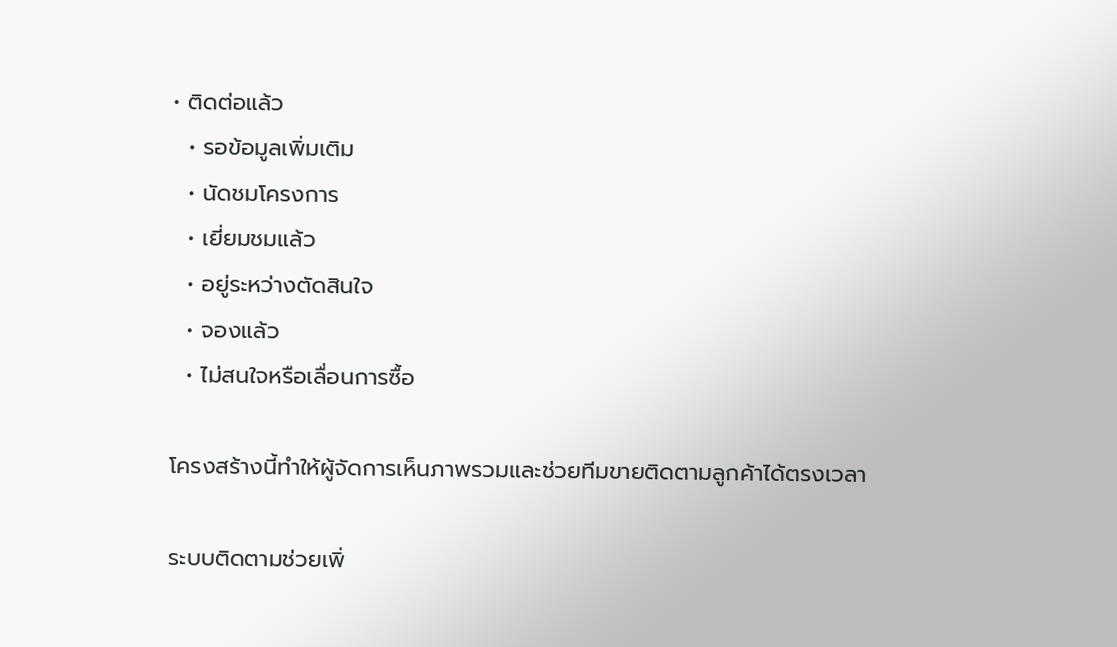• ติดต่อแล้ว
  • รอข้อมูลเพิ่มเติม
  • นัดชมโครงการ
  • เยี่ยมชมแล้ว
  • อยู่ระหว่างตัดสินใจ
  • จองแล้ว
  • ไม่สนใจหรือเลื่อนการซื้อ

โครงสร้างนี้ทำให้ผู้จัดการเห็นภาพรวมและช่วยทีมขายติดตามลูกค้าได้ตรงเวลา

ระบบติดตามช่วยเพิ่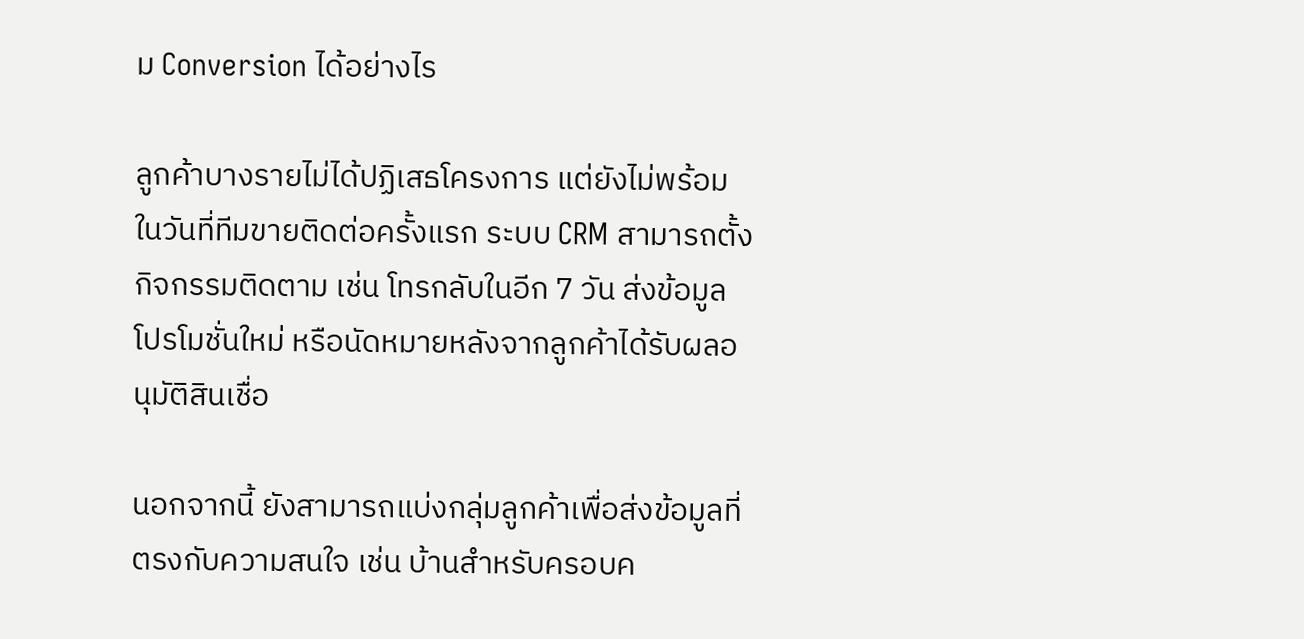ม Conversion ได้อย่างไร

ลูกค้าบางรายไม่ได้ปฏิเสธโครงการ แต่ยังไม่พร้อมในวันที่ทีมขายติดต่อครั้งแรก ระบบ CRM สามารถตั้งกิจกรรมติดตาม เช่น โทรกลับในอีก 7 วัน ส่งข้อมูลโปรโมชั่นใหม่ หรือนัดหมายหลังจากลูกค้าได้รับผลอนุมัติสินเชื่อ

นอกจากนี้ ยังสามารถแบ่งกลุ่มลูกค้าเพื่อส่งข้อมูลที่ตรงกับความสนใจ เช่น บ้านสำหรับครอบค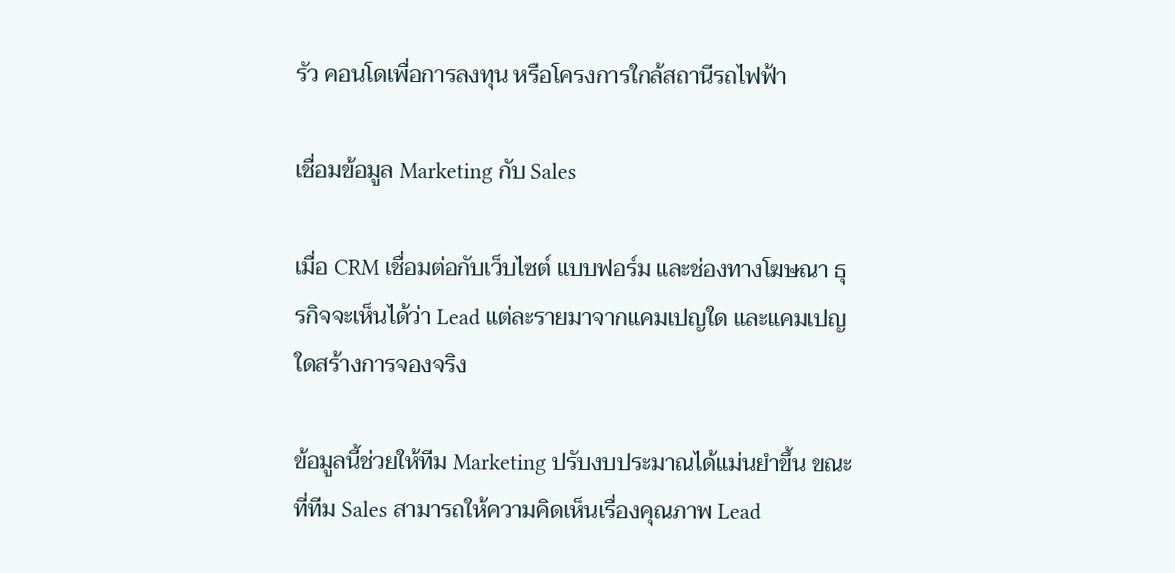รัว คอนโดเพื่อการลงทุน หรือโครงการใกล้สถานีรถไฟฟ้า

เชื่อมข้อมูล Marketing กับ Sales

เมื่อ CRM เชื่อมต่อกับเว็บไซต์ แบบฟอร์ม และช่องทางโฆษณา ธุรกิจจะเห็นได้ว่า Lead แต่ละรายมาจากแคมเปญใด และแคมเปญใดสร้างการจองจริง

ข้อมูลนี้ช่วยให้ทีม Marketing ปรับงบประมาณได้แม่นยำขึ้น ขณะที่ทีม Sales สามารถให้ความคิดเห็นเรื่องคุณภาพ Lead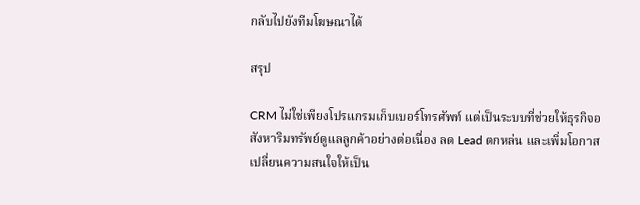กลับไปยังทีมโฆษณาได้

สรุป

CRM ไม่ใช่เพียงโปรแกรมเก็บเบอร์โทรศัพท์ แต่เป็นระบบที่ช่วยให้ธุรกิจอสังหาริมทรัพย์ดูแลลูกค้าอย่างต่อเนื่อง ลด Lead ตกหล่น และเพิ่มโอกาสเปลี่ยนความสนใจให้เป็น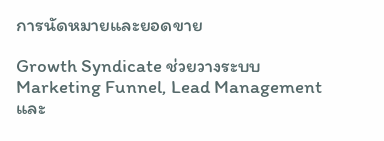การนัดหมายและยอดขาย

Growth Syndicate ช่วยวางระบบ Marketing Funnel, Lead Management และ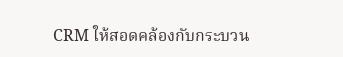CRM ให้สอดคล้องกับกระบวน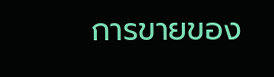การขายของ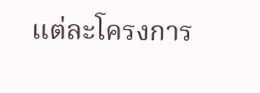แต่ละโครงการ